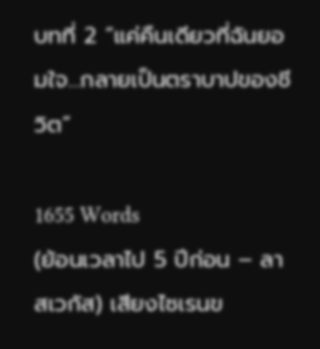บทที่ 2 “แค่คืนเดียวที่ฉันยอมใจ…กลายเป็นตราบาปของชีวิต”

1655 Words
(ย้อนเวลาไป 5 ปีก่อน – ลาสเวกัส) เสียงไซเรนข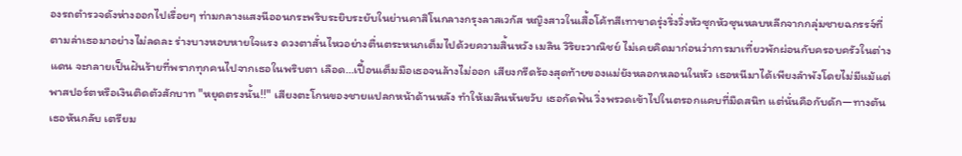องรถตำรวจดังห่างออกไปเรื่อยๆ ท่ามกลางแสงนีออนกระพริบระยิบระยับในย่านคาสิโนกลางกรุงลาสเวกัส หญิงสาวในเสื้อโค้ทสีเทาขาดรุ่งริ่งวิ่งหัวซุกหัวซุนหลบหลีกจากกลุ่มชายฉกรรจ์ที่ตามล่าเธอมาอย่างไม่ลดละ ร่างบางหอบหายใจแรง ดวงตาสั่นไหวอย่างตื่นตระหนกเต็มไปด้วยความสิ้นหวัง เมลิน วิริยะวาณิชย์ ไม่เคยคิดมาก่อนว่าการมาเที่ยวพักผ่อนกับครอบครัวในต่างแดน จะกลายเป็นฝันร้ายที่พรากทุกคนไปจากเธอในพริบตา เลือด…เปื้อนเต็มมือเธอจนล้างไม่ออก เสียงกรีดร้องสุดท้ายของแม่ยังหลอกหลอนในหัว เธอหนีมาได้เพียงลำพังโดยไม่มีแม้แต่พาสปอร์ตหรือเงินติดตัวสักบาท "หยุดตรงนั้น!!" เสียงตะโกนของชายแปลกหน้าด้านหลัง ทำให้เมลินหันขวับ เธอกัดฟัน วิ่งพรวดเข้าไปในตรอกแคบที่มืดสนิท แต่นั่นคือกับดัก—ทางตัน เธอหันกลับ เตรียม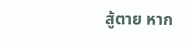สู้ตาย หาก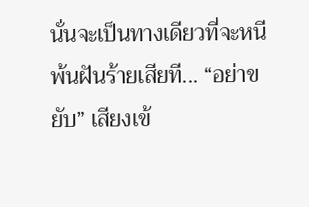นั่นจะเป็นทางเดียวที่จะหนีพ้นฝันร้ายเสียที... “อย่าขยับ” เสียงเข้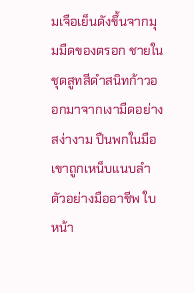มเจือเย็นดังขึ้นจากมุมมืดของตรอก ชายในชุดสูทสีดำสนิทก้าวออกมาจากเงามืดอย่างสง่างาม ปืนพกในมือเขาถูกเหน็บแนบลำตัวอย่างมืออาชีพ ใบหน้า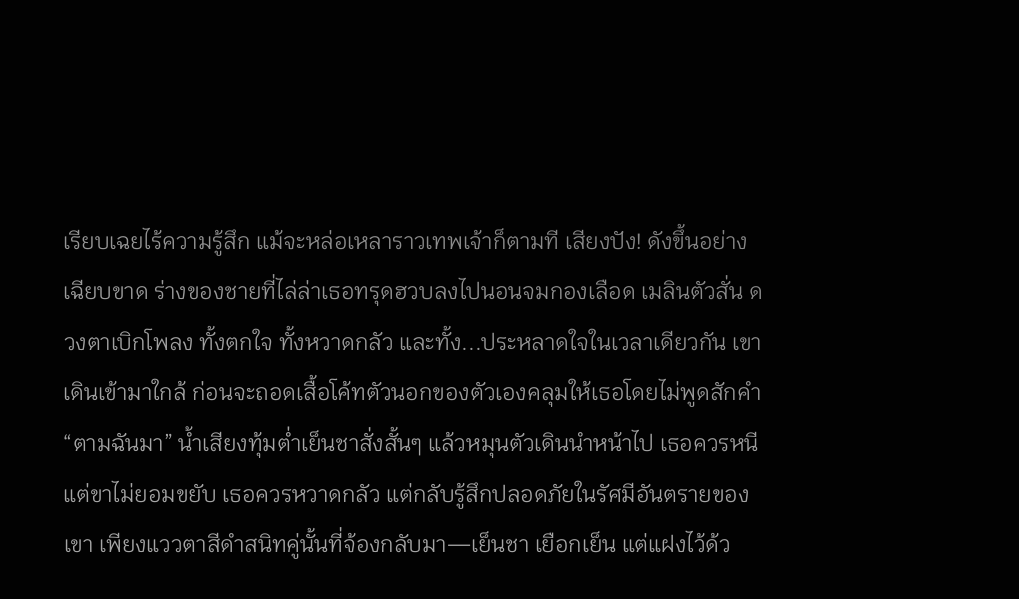เรียบเฉยไร้ความรู้สึก แม้จะหล่อเหลาราวเทพเจ้าก็ตามที เสียงปัง! ดังขึ้นอย่างเฉียบขาด ร่างของชายที่ไล่ล่าเธอทรุดฮวบลงไปนอนจมกองเลือด เมลินตัวสั่น ดวงตาเบิกโพลง ทั้งตกใจ ทั้งหวาดกลัว และทั้ง...ประหลาดใจในเวลาเดียวกัน เขาเดินเข้ามาใกล้ ก่อนจะถอดเสื้อโค้ทตัวนอกของตัวเองคลุมให้เธอโดยไม่พูดสักคำ “ตามฉันมา” น้ำเสียงทุ้มต่ำเย็นชาสั่งสั้นๆ แล้วหมุนตัวเดินนำหน้าไป เธอควรหนี แต่ขาไม่ยอมขยับ เธอควรหวาดกลัว แต่กลับรู้สึกปลอดภัยในรัศมีอันตรายของเขา เพียงแววตาสีดำสนิทคู่นั้นที่จ้องกลับมา—เย็นชา เยือกเย็น แต่แฝงไว้ด้ว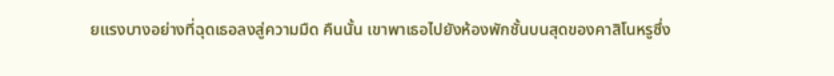ยแรงบางอย่างที่ฉุดเธอลงสู่ความมืด คืนนั้น เขาพาเธอไปยังห้องพักชั้นบนสุดของคาสิโนหรูซึ่ง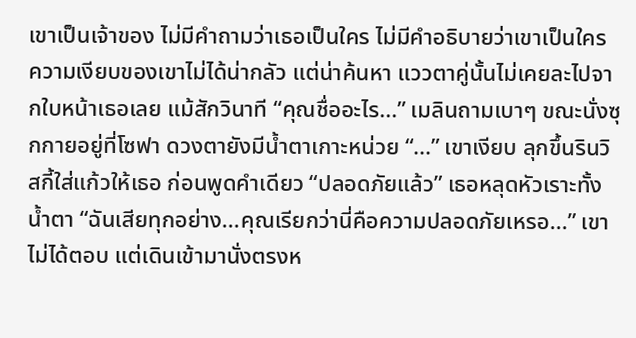เขาเป็นเจ้าของ ไม่มีคำถามว่าเธอเป็นใคร ไม่มีคำอธิบายว่าเขาเป็นใคร ความเงียบของเขาไม่ได้น่ากลัว แต่น่าค้นหา แววตาคู่นั้นไม่เคยละไปจากใบหน้าเธอเลย แม้สักวินาที “คุณชื่ออะไร...” เมลินถามเบาๆ ขณะนั่งซุกกายอยู่ที่โซฟา ดวงตายังมีน้ำตาเกาะหน่วย “...” เขาเงียบ ลุกขึ้นรินวิสกี้ใส่แก้วให้เธอ ก่อนพูดคำเดียว “ปลอดภัยแล้ว” เธอหลุดหัวเราะทั้งน้ำตา “ฉันเสียทุกอย่าง...คุณเรียกว่านี่คือความปลอดภัยเหรอ...” เขาไม่ได้ตอบ แต่เดินเข้ามานั่งตรงห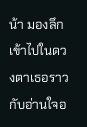น้า มองลึกเข้าไปในดวงตาเธอราวกับอ่านใจอ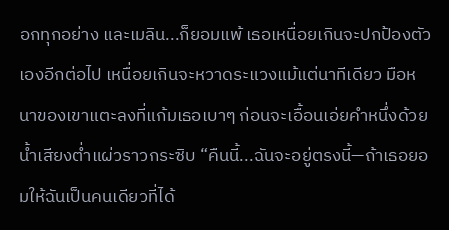อกทุกอย่าง และเมลิน...ก็ยอมแพ้ เธอเหนื่อยเกินจะปกป้องตัวเองอีกต่อไป เหนื่อยเกินจะหวาดระแวงแม้แต่นาทีเดียว มือหนาของเขาแตะลงที่แก้มเธอเบาๆ ก่อนจะเอื้อนเอ่ยคำหนึ่งด้วยน้ำเสียงต่ำแผ่วราวกระซิบ “คืนนี้...ฉันจะอยู่ตรงนี้—ถ้าเธอยอมให้ฉันเป็นคนเดียวที่ได้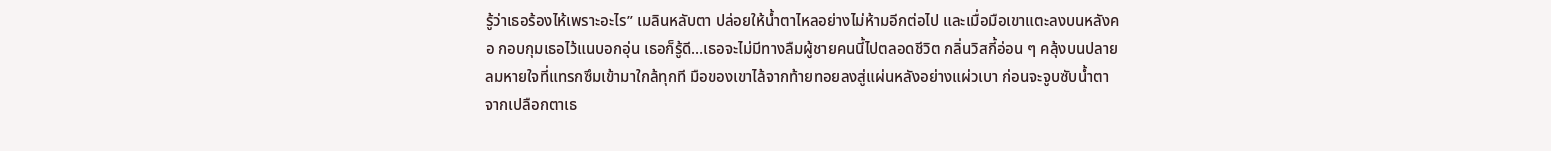รู้ว่าเธอร้องไห้เพราะอะไร” เมลินหลับตา ปล่อยให้น้ำตาไหลอย่างไม่ห้ามอีกต่อไป และเมื่อมือเขาแตะลงบนหลังคอ กอบกุมเธอไว้แนบอกอุ่น เธอก็รู้ดี…เธอจะไม่มีทางลืมผู้ชายคนนี้ไปตลอดชีวิต กลิ่นวิสกี้อ่อน ๆ คลุ้งบนปลายลมหายใจที่แทรกซึมเข้ามาใกล้ทุกที มือของเขาไล้จากท้ายทอยลงสู่แผ่นหลังอย่างแผ่วเบา ก่อนจะจูบซับน้ำตาจากเปลือกตาเธ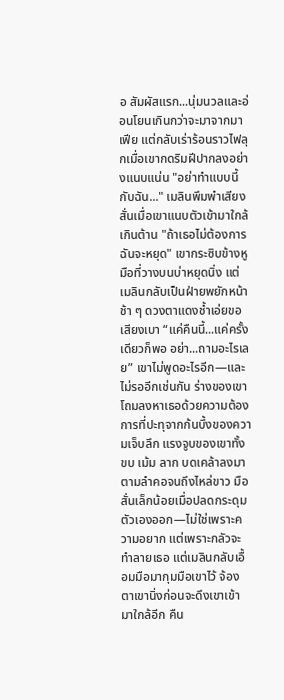อ สัมผัสแรก...นุ่มนวลและอ่อนโยนเกินกว่าจะมาจากมาเฟีย แต่กลับเร่าร้อนราวไฟลุกเมื่อเขากดริมฝีปากลงอย่างแนบแน่น "อย่าทำแบบนี้กับฉัน..." เมลินพึมพำเสียงสั่นเมื่อเขาแนบตัวเข้ามาใกล้เกินต้าน "ถ้าเธอไม่ต้องการ ฉันจะหยุด" เขากระซิบข้างหู มือที่วางบนบ่าหยุดนิ่ง แต่เมลินกลับเป็นฝ่ายพยักหน้าช้า ๆ ดวงตาแดงช้ำเอ่ยขอเสียงเบา “แค่คืนนี้...แค่ครั้งเดียวก็พอ อย่า...ถามอะไรเลย” เขาไม่พูดอะไรอีก—และไม่รออีกเช่นกัน ร่างของเขาโถมลงหาเธอด้วยความต้องการที่ปะทุจากก้นบึ้งของความเจ็บลึก แรงจูบของเขาทั้งขบ เม้ม ลาก บดเคล้าลงมาตามลำคอจนถึงไหล่ขาว มือสั่นเล็กน้อยเมื่อปลดกระดุมตัวเองออก—ไม่ใช่เพราะความอยาก แต่เพราะกลัวจะทำลายเธอ แต่เมลินกลับเอื้อมมือมากุมมือเขาไว้ จ้องตาเขานิ่งก่อนจะดึงเขาเข้ามาใกล้อีก คืน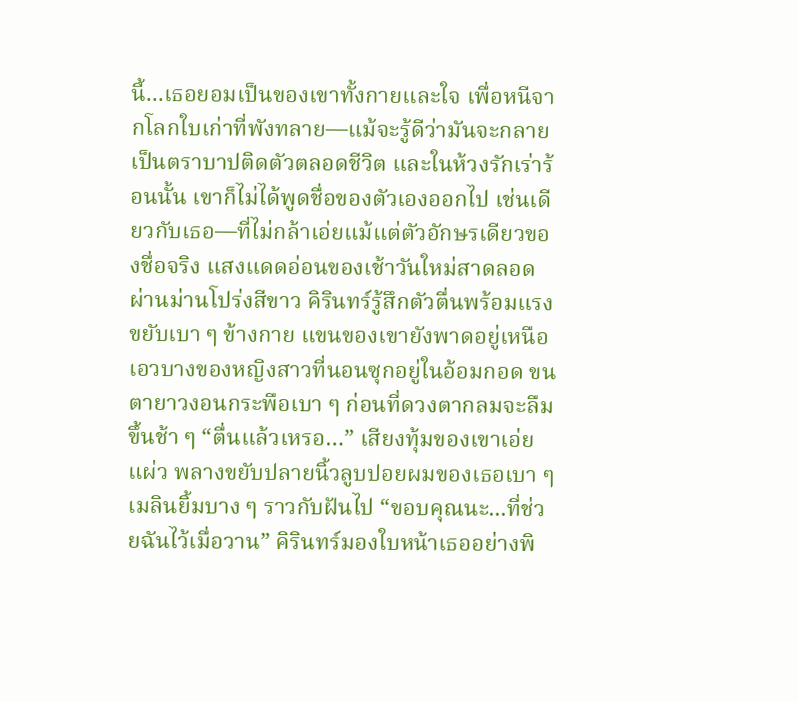นี้...เธอยอมเป็นของเขาทั้งกายและใจ เพื่อหนีจากโลกใบเก่าที่พังทลาย—แม้จะรู้ดีว่ามันจะกลายเป็นตราบาปติดตัวตลอดชีวิต และในห้วงรักเร่าร้อนนั้น เขาก็ไม่ได้พูดชื่อของตัวเองออกไป เช่นเดียวกับเธอ—ที่ไม่กล้าเอ่ยแม้แต่ตัวอักษรเดียวของชื่อจริง แสงแดดอ่อนของเช้าวันใหม่สาดลอดผ่านม่านโปร่งสีขาว คิรินทร์รู้สึกตัวตื่นพร้อมแรงขยับเบา ๆ ข้างกาย แขนของเขายังพาดอยู่เหนือเอวบางของหญิงสาวที่นอนซุกอยู่ในอ้อมกอด ขนตายาวงอนกระพือเบา ๆ ก่อนที่ดวงตากลมจะลืมขึ้นช้า ๆ “ตื่นแล้วเหรอ…” เสียงทุ้มของเขาเอ่ยแผ่ว พลางขยับปลายนิ้วลูบปอยผมของเธอเบา ๆ เมลินยิ้มบาง ๆ ราวกับฝันไป “ขอบคุณนะ...ที่ช่วยฉันไว้เมื่อวาน” คิรินทร์มองใบหน้าเธออย่างพิ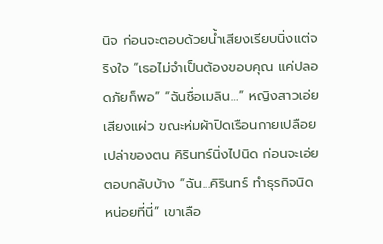นิจ ก่อนจะตอบด้วยน้ำเสียงเรียบนิ่งแต่จริงใจ “เธอไม่จำเป็นต้องขอบคุณ แค่ปลอดภัยก็พอ” “ฉันชื่อเมลิน…” หญิงสาวเอ่ยเสียงแผ่ว ขณะห่มผ้าปิดเรือนกายเปลือยเปล่าของตน คิรินทร์นิ่งไปนิด ก่อนจะเอ่ยตอบกลับบ้าง “ฉัน...คิรินทร์ ทำธุรกิจนิดหน่อยที่นี่” เขาเลือ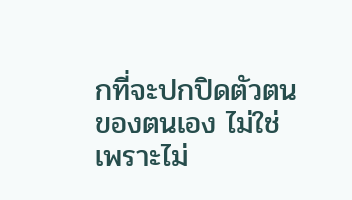กที่จะปกปิดตัวตนของตนเอง ไม่ใช่เพราะไม่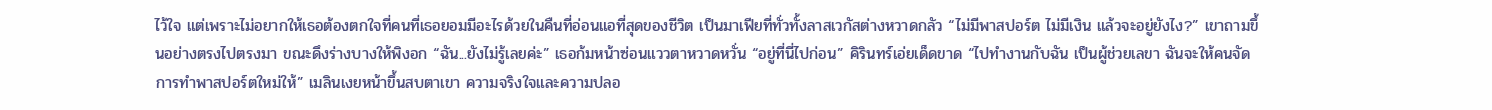ไว้ใจ แต่เพราะไม่อยากให้เธอต้องตกใจที่คนที่เธอยอมมีอะไรด้วยในคืนที่อ่อนแอที่สุดของชีวิต เป็นมาเฟียที่ทั่วทั้งลาสเวกัสต่างหวาดกลัว “ไม่มีพาสปอร์ต ไม่มีเงิน แล้วจะอยู่ยังไง?” เขาถามขึ้นอย่างตรงไปตรงมา ขณะดึงร่างบางให้พิงอก “ฉัน...ยังไม่รู้เลยค่ะ” เธอก้มหน้าซ่อนแววตาหวาดหวั่น “อยู่ที่นี่ไปก่อน” คิรินทร์เอ่ยเด็ดขาด “ไปทำงานกับฉัน เป็นผู้ช่วยเลขา ฉันจะให้คนจัดการทำพาสปอร์ตใหม่ให้” เมลินเงยหน้าขึ้นสบตาเขา ความจริงใจและความปลอ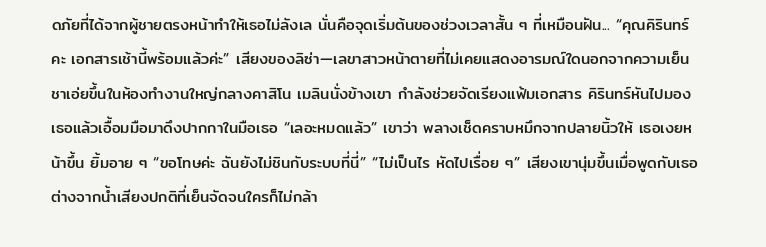ดภัยที่ได้จากผู้ชายตรงหน้าทำให้เธอไม่ลังเล นั่นคือจุดเริ่มต้นของช่วงเวลาสั้น ๆ ที่เหมือนฝัน... “คุณคิรินทร์คะ เอกสารเช้านี้พร้อมแล้วค่ะ” เสียงของลิซ่า—เลขาสาวหน้าตายที่ไม่เคยแสดงอารมณ์ใดนอกจากความเย็นชาเอ่ยขึ้นในห้องทำงานใหญ่กลางคาสิโน เมลินนั่งข้างเขา กำลังช่วยจัดเรียงแฟ้มเอกสาร คิรินทร์หันไปมองเธอแล้วเอื้อมมือมาดึงปากกาในมือเธอ “เลอะหมดแล้ว” เขาว่า พลางเช็ดคราบหมึกจากปลายนิ้วให้ เธอเงยหน้าขึ้น ยิ้มอาย ๆ “ขอโทษค่ะ ฉันยังไม่ชินกับระบบที่นี่” “ไม่เป็นไร หัดไปเรื่อย ๆ” เสียงเขานุ่มขึ้นเมื่อพูดกับเธอ ต่างจากน้ำเสียงปกติที่เย็นจัดจนใครก็ไม่กล้า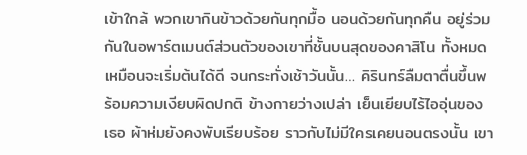เข้าใกล้ พวกเขากินข้าวด้วยกันทุกมื้อ นอนด้วยกันทุกคืน อยู่ร่วมกันในอพาร์ตเมนต์ส่วนตัวของเขาที่ชั้นบนสุดของคาสิโน ทั้งหมดเหมือนจะเริ่มต้นได้ดี จนกระทั่งเช้าวันนั้น… คิรินทร์ลืมตาตื่นขึ้นพร้อมความเงียบผิดปกติ ข้างกายว่างเปล่า เย็นเยียบไร้ไออุ่นของเธอ ผ้าห่มยังคงพับเรียบร้อย ราวกับไม่มีใครเคยนอนตรงนั้น เขา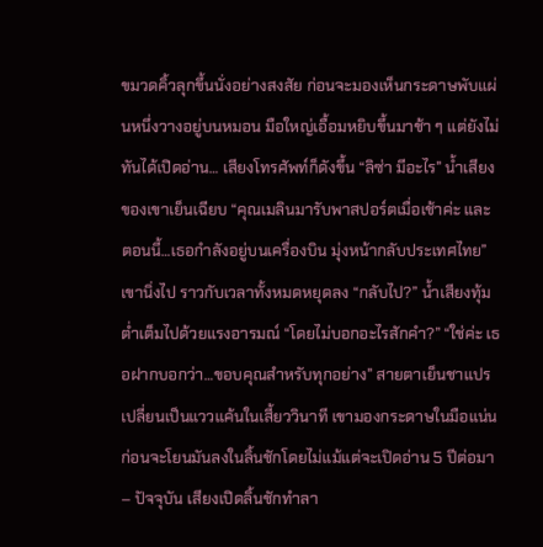ขมวดคิ้วลุกขึ้นนั่งอย่างสงสัย ก่อนจะมองเห็นกระดาษพับแผ่นหนึ่งวางอยู่บนหมอน มือใหญ่เอื้อมหยิบขึ้นมาช้า ๆ แต่ยังไม่ทันได้เปิดอ่าน... เสียงโทรศัพท์ก็ดังขึ้น “ลิซ่า มีอะไร” น้ำเสียงของเขาเย็นเฉียบ “คุณเมลินมารับพาสปอร์ตเมื่อเช้าค่ะ และตอนนี้...เธอกำลังอยู่บนเครื่องบิน มุ่งหน้ากลับประเทศไทย” เขานิ่งไป ราวกับเวลาทั้งหมดหยุดลง “กลับไป?” น้ำเสียงทุ้มต่ำเต็มไปด้วยแรงอารมณ์ “โดยไม่บอกอะไรสักคำ?” “ใช่ค่ะ เธอฝากบอกว่า...ขอบคุณสำหรับทุกอย่าง” สายตาเย็นชาแปรเปลี่ยนเป็นแววแค้นในเสี้ยววินาที เขามองกระดาษในมือแน่น ก่อนจะโยนมันลงในลิ้นชักโดยไม่แม้แต่จะเปิดอ่าน 5 ปีต่อมา – ปัจจุบัน เสียงเปิดลิ้นชักทำลา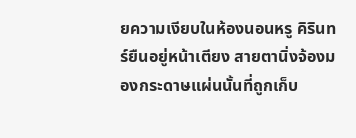ยความเงียบในห้องนอนหรู คิรินทร์ยืนอยู่หน้าเตียง สายตานิ่งจ้องมองกระดาษแผ่นนั้นที่ถูกเก็บ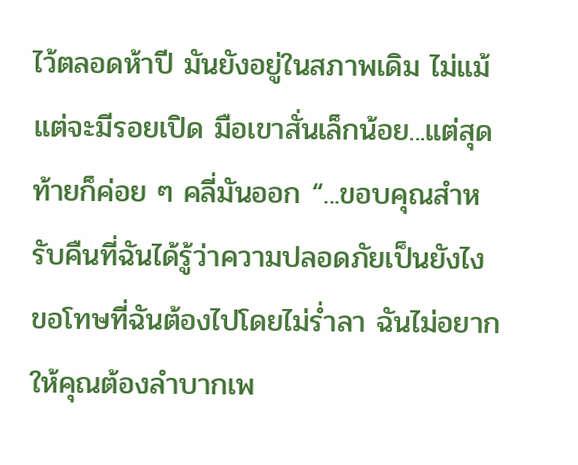ไว้ตลอดห้าปี มันยังอยู่ในสภาพเดิม ไม่แม้แต่จะมีรอยเปิด มือเขาสั่นเล็กน้อย...แต่สุดท้ายก็ค่อย ๆ คลี่มันออก “...ขอบคุณสำหรับคืนที่ฉันได้รู้ว่าความปลอดภัยเป็นยังไง ขอโทษที่ฉันต้องไปโดยไม่ร่ำลา ฉันไม่อยากให้คุณต้องลำบากเพ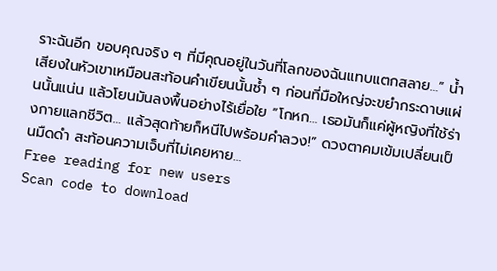ราะฉันอีก ขอบคุณจริง ๆ ที่มีคุณอยู่ในวันที่โลกของฉันแทบแตกสลาย…” น้ำเสียงในหัวเขาเหมือนสะท้อนคำเขียนนั้นซ้ำ ๆ ก่อนที่มือใหญ่จะขยำกระดาษแผ่นนั้นแน่น แล้วโยนมันลงพื้นอย่างไร้เยื่อใย “โกหก… เธอมันก็แค่ผู้หญิงที่ใช้ร่างกายแลกชีวิต… แล้วสุดท้ายก็หนีไปพร้อมคำลวง!” ดวงตาคมเข้มเปลี่ยนเป็นมืดดำ สะท้อนความเจ็บที่ไม่เคยหาย…
Free reading for new users
Scan code to download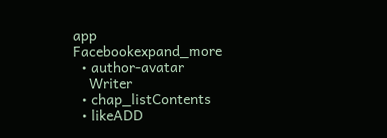app
Facebookexpand_more
  • author-avatar
    Writer
  • chap_listContents
  • likeADD